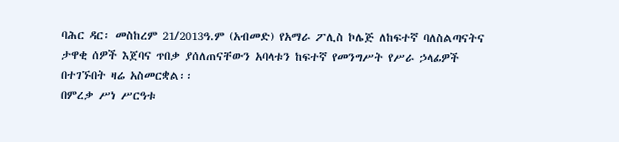ባሕር ዳር፡ መስከረም 21/2013ዓ.ም (አብመድ) የአማራ ፖሊስ ኮሌጅ ለከፍተኛ ባለስልጣናትና ታዋቂ ሰዎች እጀባና ጥበቃ ያሰለጠናቸውን አባላቱን ከፍተኛ የመንግሥት የሥራ ኃላፊዎች በተገኙበት ዛሬ አስመርቋል፡፡
በምረቃ ሥነ ሥርዓቱ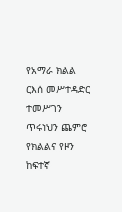የአማራ ክልል ርእሰ መሥተዳድር ተመሥገን ጥሩነህን ጨምሮ የክልልና የዞን ከፍተኛ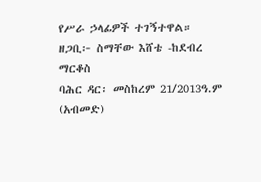የሥራ ኃላፊዎች ተገኝተዋል።
ዘጋቢ፦ ስማቸው እሸቴ -ከደብረ ማርቆስ
ባሕር ዳር፡ መስከረም 21/2013ዓ.ም (አብመድ)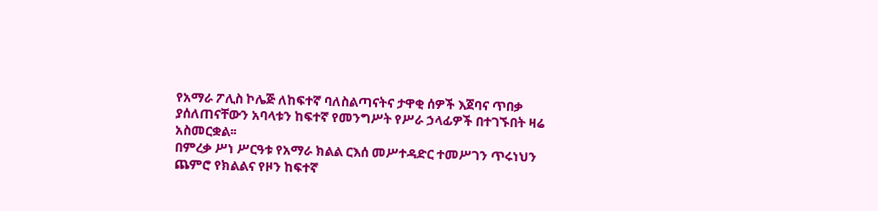የአማራ ፖሊስ ኮሌጅ ለከፍተኛ ባለስልጣናትና ታዋቂ ሰዎች እጀባና ጥበቃ ያሰለጠናቸውን አባላቱን ከፍተኛ የመንግሥት የሥራ ኃላፊዎች በተገኙበት ዛሬ አስመርቋል፡፡
በምረቃ ሥነ ሥርዓቱ የአማራ ክልል ርእሰ መሥተዳድር ተመሥገን ጥሩነህን ጨምሮ የክልልና የዞን ከፍተኛ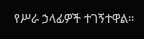የሥራ ኃላፊዎች ተገኝተዋል።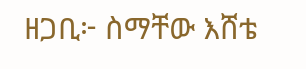ዘጋቢ፦ ስማቸው እሸቴ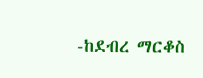-ከደብረ ማርቆስ